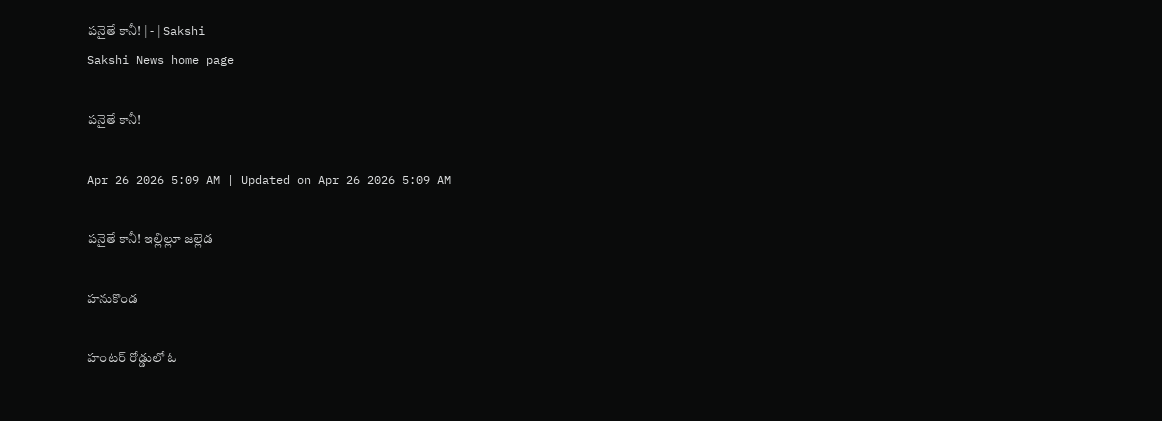పనైతే కానీ! | - | Sakshi
Sakshi News home page

పనైతే కానీ!

Apr 26 2026 5:09 AM | Updated on Apr 26 2026 5:09 AM

పనైతే కానీ! ఇల్లిల్లూ జల్లెడ

హనుకొండ

హంటర్‌ రోడ్డులో ఓ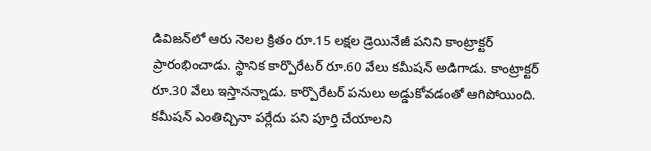డివిజన్‌లో ఆరు నెలల క్రితం రూ.15 లక్షల డ్రెయినేజీ పనిని కాంట్రాక్టర్‌ ప్రారంభించాడు. స్థానిక కార్పొరేటర్‌ రూ.60 వేలు కమీషన్‌ అడిగాడు. కాంట్రాక్టర్‌ రూ.30 వేలు ఇస్తానన్నాడు. కార్పొరేటర్‌ పనులు అడ్డుకోవడంతో ఆగిపోయింది. కమీషన్‌ ఎంతిచ్చినా పర్లేదు పని పూర్తి చేయాలని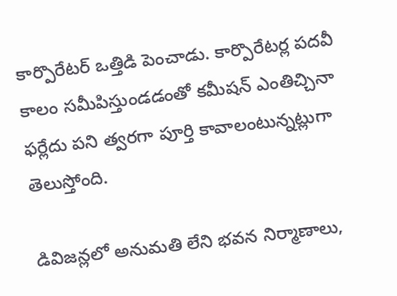కార్పొరేటర్‌ ఒత్తిడి పెంచాడు. కార్పొరేటర్ల పదవీ కాలం సమీపిస్తుండడంతో కమీషన్‌ ఎంతిచ్చినా ఫర్లేదు పని త్వరగా పూర్తి కావాలంటున్నట్లుగా తెలుస్తోంది.

డివిజన్లలో అనుమతి లేని భవన నిర్మాణాలు,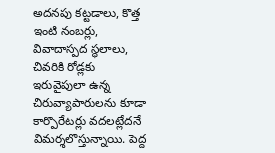అదనపు కట్టడాలు, కొత్త ఇంటి నంబర్లు, వివాదాస్పద స్థలాలు, చివరికి రోడ్లకు ఇరువైపులా ఉన్న చిరువ్యాపారులను కూడా కార్పొరేటర్లు వదలట్లేదనే విమర్శలొస్తున్నాయి. పెద్ద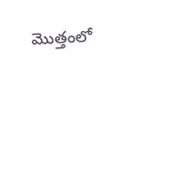మొత్తంలో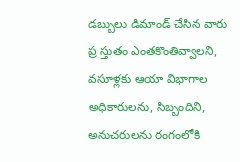డబ్బులు డిమాండ్‌ చేసిన వారు ప్ర స్తుతం ఎంతకొంతివ్వాలని, వసూళ్లకు ఆయా విభాగాల అధికారులను, సిబ్బందిని, అనుచరులను రంగంలోకి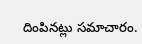దింపినట్లు సమాచారం.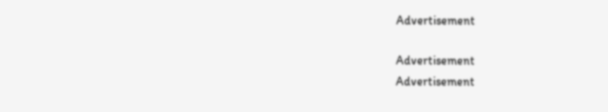Advertisement

Advertisement
Advertisement